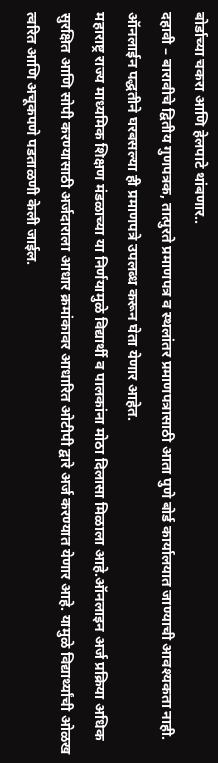बोर्डाच्या चकरा आणि हेलपाटे थांबणार..
दहावी – बारावीचे द्वितीय गुणपत्रक, तात्पुरते प्रमाणपत्र व स्थलांतर प्रमाणपत्रासाठी आता पुणे बोर्ड कार्यालयात जाण्याची आवश्यकता नाही. ऑनलाईन पद्धतीने घरबसल्या ही प्रमाणपत्रे उपलब्ध करून घेता येणार आहेत.
महाराष्ट्र राज्य माध्यमिक शिक्षण मंडळाच्या या निर्णयामुळे विद्यार्थी व पालकांना मोठा दिलासा मिळाला आहे.ऑनलाइन अर्ज प्रक्रिया अधिक सुरक्षित आणि सोपी करण्यासाठी अर्जदाराला आधार क्रमांकावर आधारित ओटीपी द्वारे अर्ज करण्यात येणार आहे. यामुळे विद्यार्थ्यांची ओळख त्वरित आणि अचूकपणे पडताळणी केली जाईल.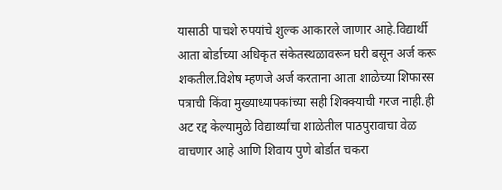यासाठी पाचशे रुपयांचे शुल्क आकारले जाणार आहे.विद्यार्थी आता बोर्डाच्या अधिकृत संकेतस्थळावरून घरी बसून अर्ज करू शकतील.विशेष म्हणजे अर्ज करताना आता शाळेच्या शिफारस पत्राची किंवा मुख्याध्यापकांच्या सही शिक्क्याची गरज नाही.ही अट रद्द केल्यामुळे विद्यार्थ्यांचा शाळेतील पाठपुरावाचा वेळ वाचणार आहे आणि शिवाय पुणे बोर्डात चकरा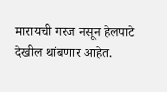मारायची गरज नसून हेलपाटे देखील थांबणार आहेत.